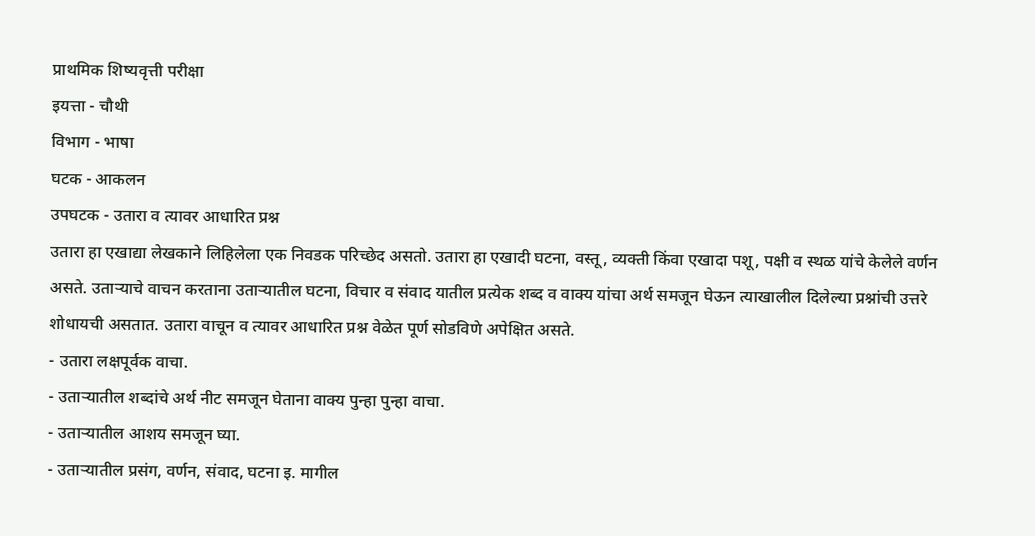प्राथमिक शिष्यवृत्ती परीक्षा
इयत्ता - चौथी
विभाग - भाषा
घटक - आकलन
उपघटक - उतारा व त्यावर आधारित प्रश्न
उतारा हा एखाद्या लेखकाने लिहिलेला एक निवडक परिच्छेद असतो. उतारा हा एखादी घटना, वस्तू, व्यक्ती किंवा एखादा पशू, पक्षी व स्थळ यांचे केलेले वर्णन असते. उताऱ्याचे वाचन करताना उताऱ्यातील घटना, विचार व संवाद यातील प्रत्येक शब्द व वाक्य यांचा अर्थ समजून घेऊन त्याखालील दिलेल्या प्रश्नांची उत्तरे शोधायची असतात. उतारा वाचून व त्यावर आधारित प्रश्न वेळेत पूर्ण सोडविणे अपेक्षित असते.
- उतारा लक्षपूर्वक वाचा.
- उताऱ्यातील शब्दांचे अर्थ नीट समजून घेताना वाक्य पुन्हा पुन्हा वाचा.
- उताऱ्यातील आशय समजून घ्या.
- उताऱ्यातील प्रसंग, वर्णन, संवाद, घटना इ. मागील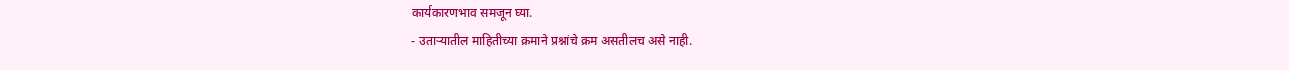कार्यकारणभाव समजून घ्या.
- उताऱ्यातील माहितीच्या क्रमाने प्रश्नांचे क्रम असतीलच असे नाही.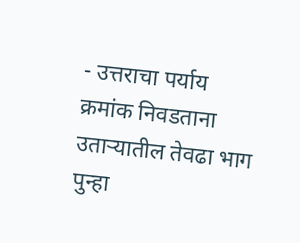- उत्तराचा पर्याय क्रमांक निवडताना उताऱ्यातील तेवढा भाग पुन्हा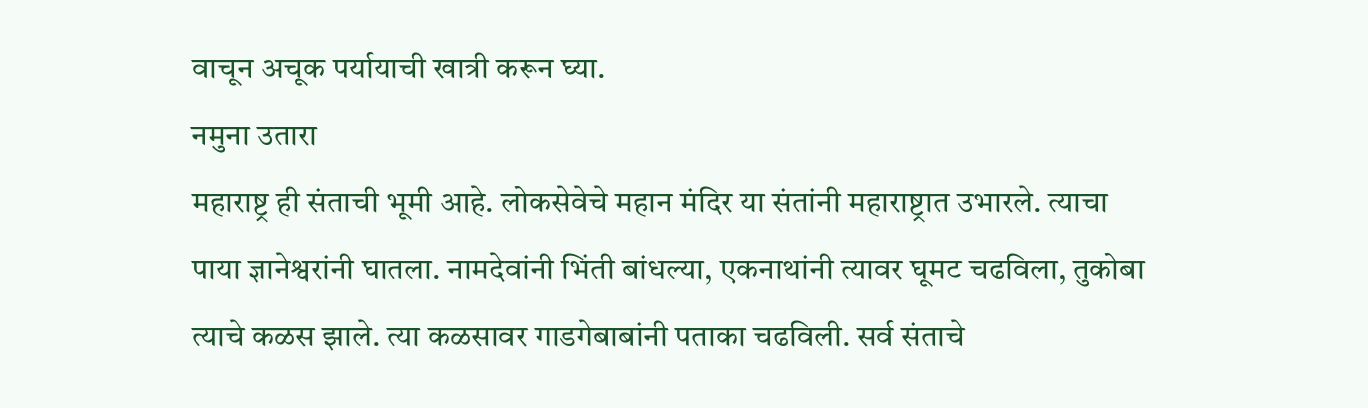वाचून अचूक पर्यायाची खात्री करून घ्या.
नमुना उतारा
महाराष्ट्र ही संताची भूमी आहे. लोकसेवेचे महान मंदिर या संतांनी महाराष्ट्रात उभारले. त्याचा पाया ज्ञानेश्वरांनी घातला. नामदेवांनी भिंती बांधल्या, एकनाथांनी त्यावर घूमट चढविला, तुकोबा त्याचे कळस झाले. त्या कळसावर गाडगेबाबांनी पताका चढविली. सर्व संताचे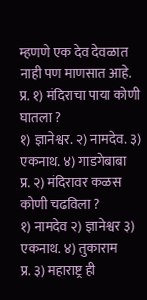म्हणणे एक देव देवळात नाही पण माणसात आहे.
प्र. १) मंदिराचा पाया कोणी घातला ?
१) ज्ञानेश्वर. २) नामदेव. ३) एकनाथ. ४) गाडगेबाबा
प्र. २) मंदिरावर कळस कोणी चढविला ?
१) नामदेव २) ज्ञानेश्वर ३) एकनाथ. ४) तुकाराम
प्र. ३) महाराष्ट्र ही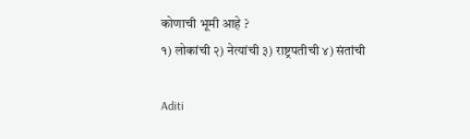कोणाची भूमी आहे ?
१) लोकांची २) नेत्यांची ३) राष्ट्रपतीची ४) संतांची

Aditi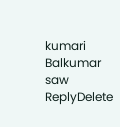kumari Balkumar saw
ReplyDelete